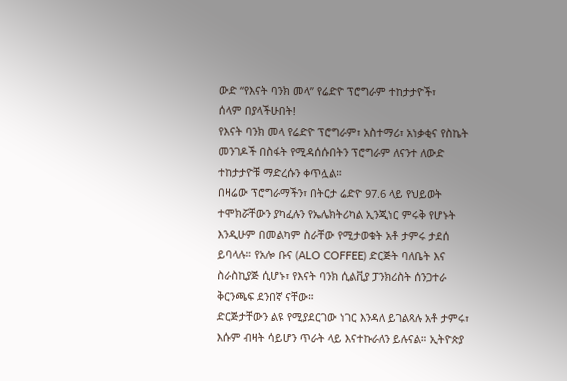ውድ “የእናት ባንክ መላ” የሬድዮ ፕሮግራም ተከታታዮች፣
ሰላም በያላችሁበት!
የእናት ባንክ መላ የሬድዮ ፕሮግራም፣ አስተማሪ፣ አነቃቂና የስኬት መንገዶች በስፋት የሚዳሰሱበትን ፕሮግራም ለናንተ ለውድ ተከታታዮቹ ማድረሱን ቀጥሏል።
በዛሬው ፕሮግራማችን፣ በትርታ ሬድዮ 97.6 ላይ የህይወት ተሞክሯቸውን ያካፈሉን የኤሌክትሪካል ኢንጂነር ምሩቅ የሆኑት እንዲሁም በመልካም ስራቸው የሚታወቁት አቶ ታምሩ ታደሰ ይባላሉ። የአሎ ቡና (ALO COFFEE) ድርጅት ባለቤት እና ስራስኪያጅ ሲሆኑ፣ የእናት ባንክ ሲልቪያ ፓንክሪስት ሰንጋተራ ቅርንጫፍ ደንበኛ ናቸው።
ድርጅታቸውን ልዩ የሚያደርገው ነገር እንዳለ ይገልጻሉ አቶ ታምሩ፣ እሱም ብዛት ሳይሆን ጥራት ላይ እናተኩራለን ይሉናል። ኢትዮጵያ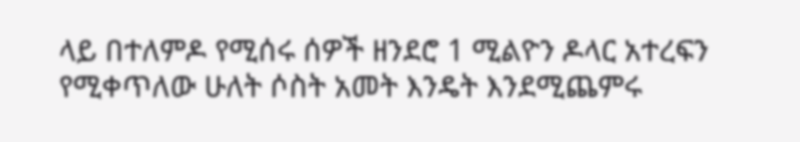ላይ በተለምዶ የሚሰሩ ሰዎች ዘንደሮ 1 ሚልዮን ዶላር አተረፍን የሚቀጥለው ሁለት ሶስት አመት እንዴት እንደሚጨምሩ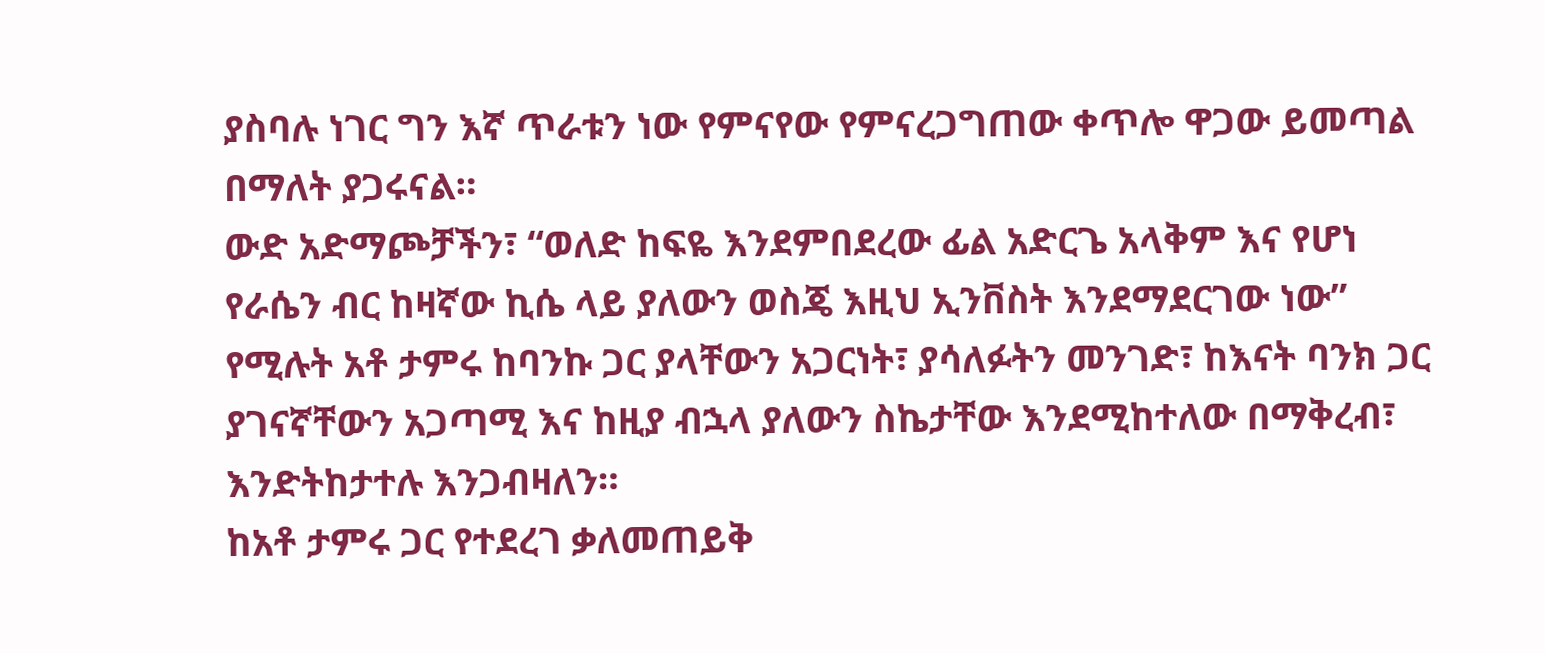ያስባሉ ነገር ግን እኛ ጥራቱን ነው የምናየው የምናረጋግጠው ቀጥሎ ዋጋው ይመጣል በማለት ያጋሩናል።
ውድ አድማጮቻችን፣ “ወለድ ከፍዬ እንደምበደረው ፊል አድርጌ አላቅም እና የሆነ የራሴን ብር ከዛኛው ኪሴ ላይ ያለውን ወስጄ እዚህ ኢንቨስት እንደማደርገው ነው” የሚሉት አቶ ታምሩ ከባንኩ ጋር ያላቸውን አጋርነት፣ ያሳለፉትን መንገድ፣ ከእናት ባንክ ጋር ያገናኛቸውን አጋጣሚ እና ከዚያ ብኋላ ያለውን ስኬታቸው እንደሚከተለው በማቅረብ፣ እንድትከታተሉ እንጋብዛለን።
ከአቶ ታምሩ ጋር የተደረገ ቃለመጠይቅ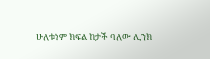ሁለቱነም ክፍል ከታች ባለው ሊንክ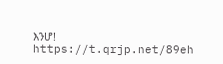እንሆ!
https://t.qrjp.net/89eh